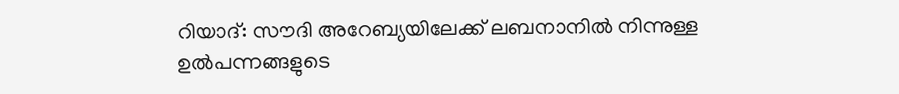റിയാദ്: സൗദി അറേബ്യയിലേക്ക് ലബനാനിൽ നിന്നുള്ള ഉൽപന്നങ്ങളുടെ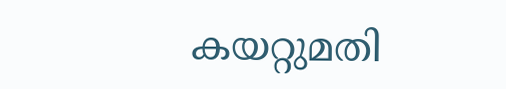കയറ്റുമതി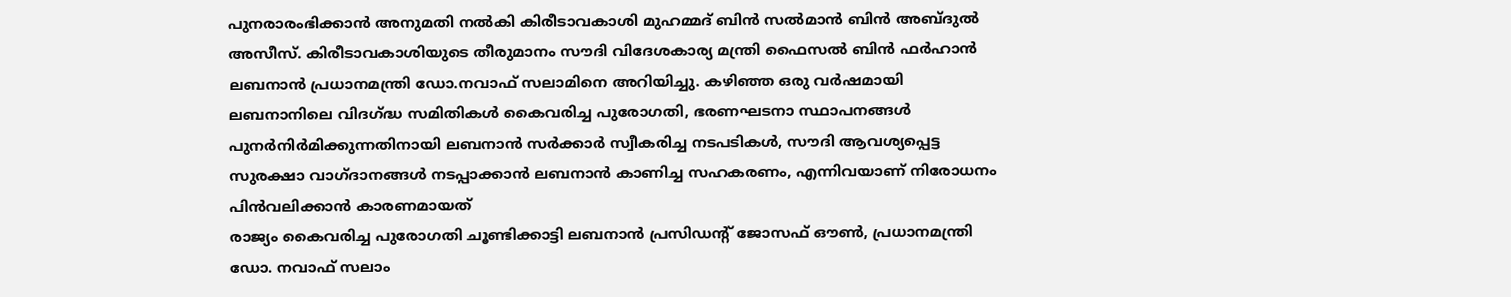പുനരാരംഭിക്കാൻ അനുമതി നൽകി കിരീടാവകാശി മുഹമ്മദ് ബിൻ സൽമാൻ ബിൻ അബ്ദുൽ അസീസ്. കിരീടാവകാശിയുടെ തീരുമാനം സൗദി വിദേശകാര്യ മന്ത്രി ഫൈസൽ ബിൻ ഫർഹാൻ ലബനാൻ പ്രധാനമന്ത്രി ഡോ.നവാഫ് സലാമിനെ അറിയിച്ചു. കഴിഞ്ഞ ഒരു വർഷമായി ലബനാനിലെ വിദഗ്ദ്ധ സമിതികൾ കൈവരിച്ച പുരോഗതി, ഭരണഘടനാ സ്ഥാപനങ്ങൾ പുനർനിർമിക്കുന്നതിനായി ലബനാൻ സർക്കാർ സ്വീകരിച്ച നടപടികൾ, സൗദി ആവശ്യപ്പെട്ട സുരക്ഷാ വാഗ്ദാനങ്ങൾ നടപ്പാക്കാൻ ലബനാൻ കാണിച്ച സഹകരണം, എന്നിവയാണ് നിരോധനം പിൻവലിക്കാൻ കാരണമായത്
രാജ്യം കൈവരിച്ച പുരോഗതി ചൂണ്ടിക്കാട്ടി ലബനാൻ പ്രസിഡന്റ് ജോസഫ് ഔൺ, പ്രധാനമന്ത്രി ഡോ. നവാഫ് സലാം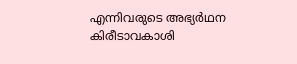എന്നിവരുടെ അഭ്യർഥന കിരീടാവകാശി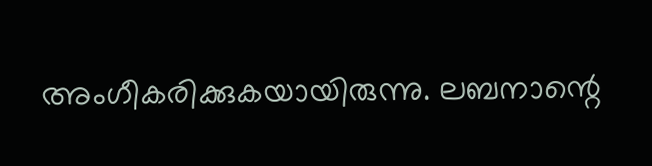അംഗീകരിക്കുകയായിരുന്നു. ലബനാന്റെ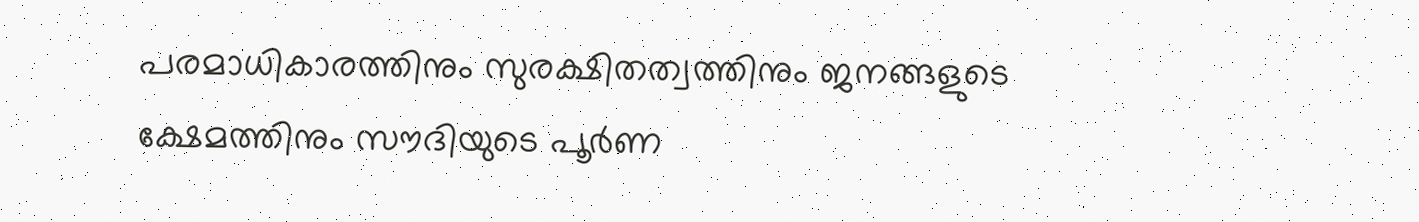പരമാധികാരത്തിനും സുരക്ഷിതത്വത്തിനും ജനങ്ങളുടെ ക്ഷേമത്തിനും സൗദിയുടെ പൂർണ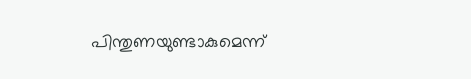പിന്തുണയുണ്ടാകുമെന്ന്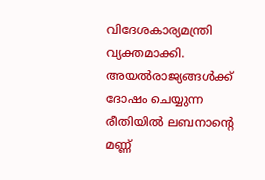വിദേശകാര്യമന്ത്രി വ്യക്തമാക്കി. അയൽരാജ്യങ്ങൾക്ക് ദോഷം ചെയ്യുന്ന രീതിയിൽ ലബനാന്റെ മണ്ണ്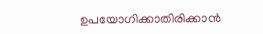ഉപയോഗിക്കാതിരിക്കാൻ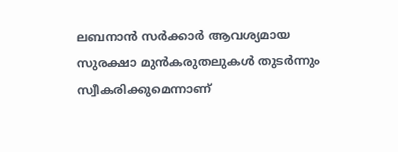ലബനാൻ സർക്കാർ ആവശ്യമായ സുരക്ഷാ മുൻകരുതലുകൾ തുടർന്നും സ്വീകരിക്കുമെന്നാണ്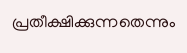പ്രതീക്ഷിക്കുന്നതെന്നും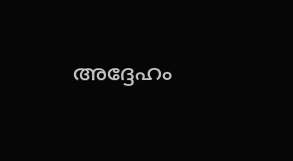അദ്ദേഹം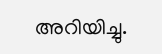അറിയിച്ചു.